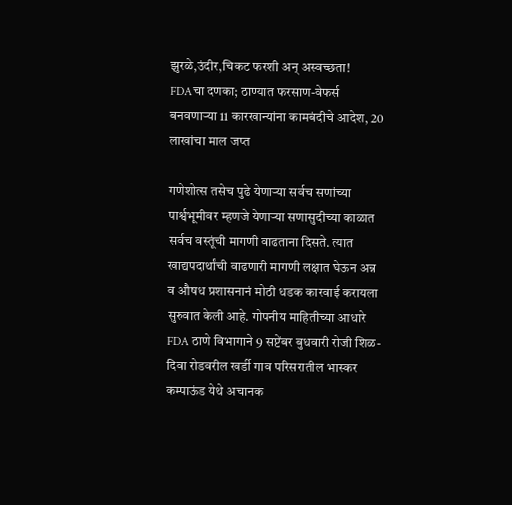झुरळे,उंदीर,चिकट फरशी अन् अस्वच्छता! FDAचा दणका; ठाण्यात फरसाण-वेफर्स बनवणाऱ्या 11 कारखान्यांना कामबंदीचे आदेश, 20 लाखांचा माल जप्त

गणेशोत्स तसेच पुढे येणाऱ्या सर्वच सणांच्या पार्श्वभूमीवर म्हणजे येणाऱ्या सणासुदीच्या काळात सर्वच वस्तूंची मागणी वाढताना दिसते. त्यात खाद्यपदार्थांची वाढणारी मागणी लक्षात घेऊन अन्न व औषध प्रशासनानं मोठी धडक कारवाई करायला सुरुवात केली आहे. गोपनीय माहितीच्या आधारे FDA ठाणे विभागाने 9 सप्टेंबर बुधवारी रोजी शिळ-दिवा रोडवरील खर्डी गाव परिसरातील भास्कर कम्पाऊंड येथे अचानक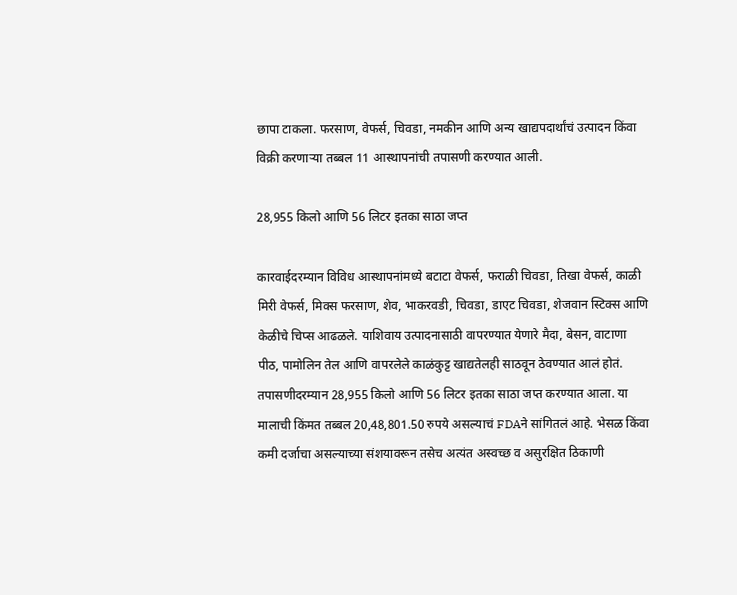छापा टाकला. फरसाण, वेफर्स, चिवडा, नमकीन आणि अन्य खाद्यपदार्थांचं उत्पादन किंवा विक्री करणाऱ्या तब्बल 11 आस्थापनांची तपासणी करण्यात आली.

28,955 किलो आणि 56 लिटर इतका साठा जप्त

कारवाईदरम्यान विविध आस्थापनांमध्ये बटाटा वेफर्स, फराळी चिवडा, तिखा वेफर्स, काळी मिरी वेफर्स, मिक्स फरसाण, शेव, भाकरवडी, चिवडा, डाएट चिवडा, शेजवान स्टिक्स आणि केळीचे चिप्स आढळले. याशिवाय उत्पादनासाठी वापरण्यात येणारे मैदा, बेसन, वाटाणा पीठ, पामोलिन तेल आणि वापरलेले काळंकुट्ट खाद्यतेलही साठवून ठेवण्यात आलं होतं. तपासणीदरम्यान 28,955 किलो आणि 56 लिटर इतका साठा जप्त करण्यात आला. या मालाची किंमत तब्बल 20,48,801.50 रुपये असल्याचं FDAने सांगितलं आहे. भेसळ किंवा कमी दर्जाचा असल्याच्या संशयावरून तसेच अत्यंत अस्वच्छ व असुरक्षित ठिकाणी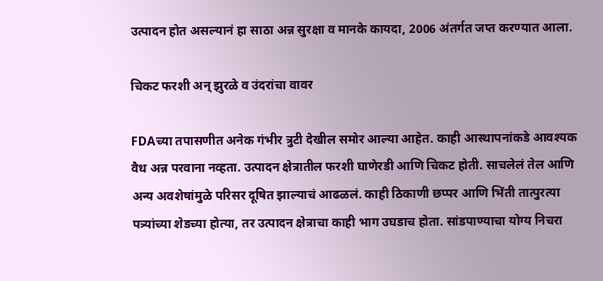उत्पादन होत असल्यानं हा साठा अन्न सुरक्षा व मानके कायदा, 2006 अंतर्गत जप्त करण्यात आला.

चिकट फरशी अन् झुरळे व उंदरांचा वावर

FDAच्या तपासणीत अनेक गंभीर त्रुटी देखील समोर आल्या आहेत. काही आस्थापनांकडे आवश्यक वैध अन्न परवाना नव्हता. उत्पादन क्षेत्रातील फरशी घाणेरडी आणि चिकट होती. साचलेलं तेल आणि अन्य अवशेषांमुळे परिसर दूषित झाल्याचं आढळलं. काही ठिकाणी छप्पर आणि भिंती तात्पुरत्या पत्र्यांच्या शेडच्या होत्या, तर उत्पादन क्षेत्राचा काही भाग उघडाच होता. सांडपाण्याचा योग्य निचरा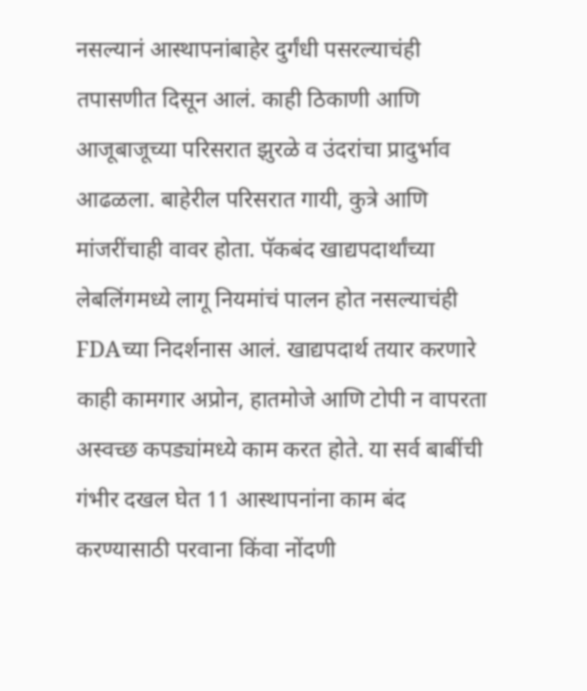नसल्यानं आस्थापनांबाहेर दुर्गंधी पसरल्याचंही तपासणीत दिसून आलं. काही ठिकाणी आणि आजूबाजूच्या परिसरात झुरळे व उंदरांचा प्रादुर्भाव आढळला. बाहेरील परिसरात गायी, कुत्रे आणि मांजरींचाही वावर होता. पॅकबंद खाद्यपदार्थांच्या लेबलिंगमध्ये लागू नियमांचं पालन होत नसल्याचंही FDAच्या निदर्शनास आलं. खाद्यपदार्थ तयार करणारे काही कामगार अप्रोन, हातमोजे आणि टोपी न वापरता अस्वच्छ कपड्यांमध्ये काम करत होते. या सर्व बाबींची गंभीर दखल घेत 11 आस्थापनांना काम बंद करण्यासाठी परवाना किंवा नोंदणी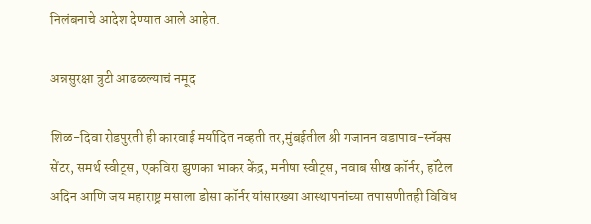निलंबनाचे आदेश देण्यात आले आहेत.

अन्नसुरक्षा त्रुटी आढळल्याचं नमूद

शिळ-दिवा रोडपुरती ही कारवाई मर्यादित नव्हती तर,मुंबईतील श्री गजानन वडापाव-स्नॅक्स सेंटर, समर्थ स्वीट्स, एकविरा झुणका भाकर केंद्र, मनीषा स्वीट्स, नवाब सीख कॉर्नर, हॉटेल अदिन आणि जय महाराष्ट्र मसाला डोसा कॉर्नर यांसारख्या आस्थापनांच्या तपासणीतही विविध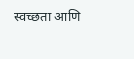स्वच्छता आणि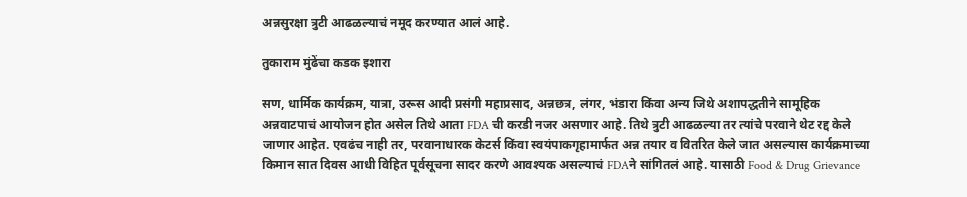अन्नसुरक्षा त्रुटी आढळल्याचं नमूद करण्यात आलं आहे.

तुकाराम मुंढेंचा कडक इशारा

सण, धार्मिक कार्यक्रम, यात्रा, उरूस आदी प्रसंगी महाप्रसाद, अन्नछत्र, लंगर, भंडारा किंवा अन्य जिथे अशापद्धतीने सामूहिक अन्नवाटपाचं आयोजन होत असेल तिथे आता FDA ची करडी नजर असणार आहे. तिथे त्रुटी आढळल्या तर त्यांचे परवाने थेट रद्द केले जाणार आहेत. एवढंच नाही तर, परवानाधारक केटर्स किंवा स्वयंपाकगृहामार्फत अन्न तयार व वितरित केले जात असल्यास कार्यक्रमाच्या किमान सात दिवस आधी विहित पूर्वसूचना सादर करणे आवश्यक असल्याचं FDAने सांगितलं आहे. यासाठी Food & Drug Grievance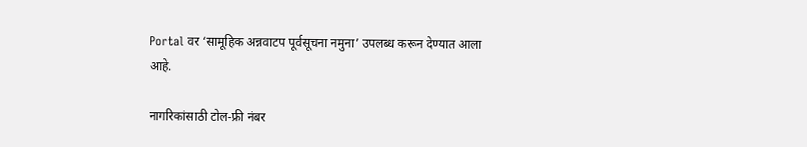Portal वर ‘सामूहिक अन्नवाटप पूर्वसूचना नमुना’ उपलब्ध करून देण्यात आला आहे.

नागरिकांसाठी टोल-फ्री नंबर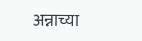अन्नाच्या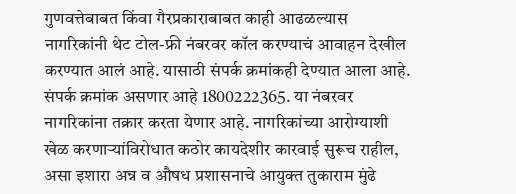गुणवत्तेबाबत किंवा गैरप्रकाराबाबत काही आढळल्यास नागरिकांनी थेट टोल-फ्री नंबरवर कॉल करण्याचं आवाहन देखील करण्यात आलं आहे. यासाठी संपर्क क्रमांकही देण्यात आला आहे. संपर्क क्रमांक असणार आहे 1800222365. या नंबरवर नागरिकांना तक्रार करता येणार आहे. नागरिकांच्या आरोग्याशी खेळ करणाऱ्यांविरोधात कठोर कायदेशीर कारवाई सुरूच राहील, असा इशारा अन्न व औषध प्रशासनाचे आयुक्त तुकाराम मुंढे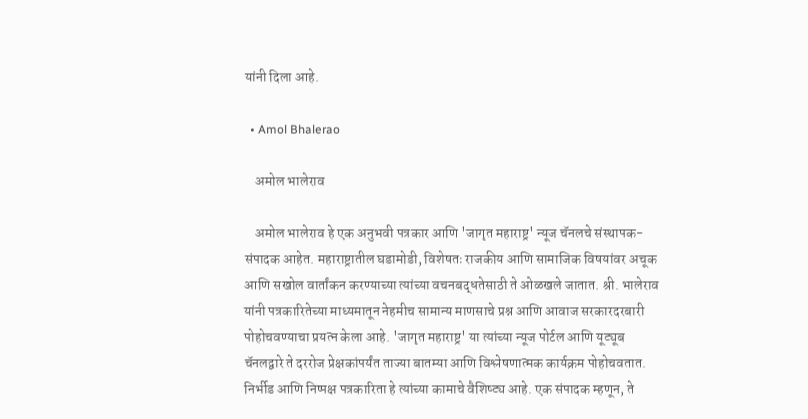यांनी दिला आहे.

  • Amol Bhalerao

    अमोल भालेराव

    अमोल भालेराव हे एक अनुभवी पत्रकार आणि 'जागृत महाराष्ट्र' न्यूज चॅनलचे संस्थापक-संपादक आहेत. महाराष्ट्रातील घडामोडी, विशेषतः राजकीय आणि सामाजिक विषयांवर अचूक आणि सखोल वार्तांकन करण्याच्या त्यांच्या वचनबद्धतेसाठी ते ओळखले जातात. श्री. भालेराव यांनी पत्रकारितेच्या माध्यमातून नेहमीच सामान्य माणसाचे प्रश्न आणि आवाज सरकारदरबारी पोहोचवण्याचा प्रयत्न केला आहे. 'जागृत महाराष्ट्र' या त्यांच्या न्यूज पोर्टल आणि यूट्यूब चॅनलद्वारे ते दररोज प्रेक्षकांपर्यंत ताज्या बातम्या आणि विश्लेषणात्मक कार्यक्रम पोहोचवतात. निर्भीड आणि निष्पक्ष पत्रकारिता हे त्यांच्या कामाचे वैशिष्ट्य आहे. एक संपादक म्हणून, ते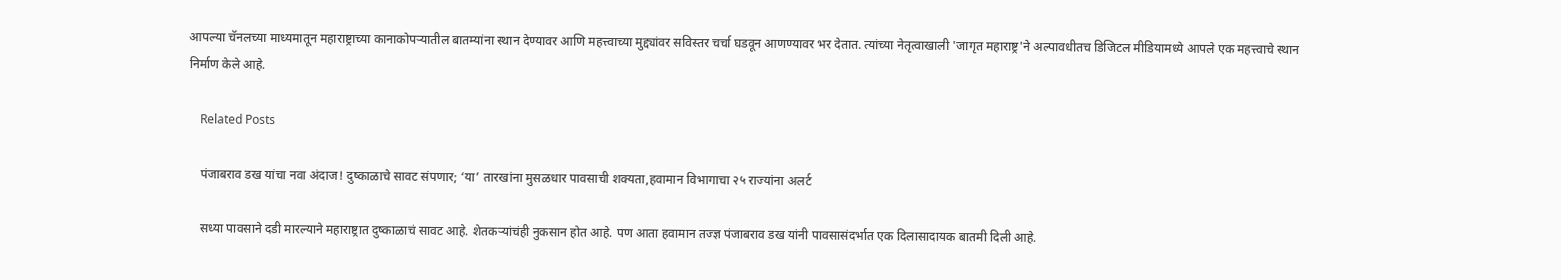आपल्या चॅनलच्या माध्यमातून महाराष्ट्राच्या कानाकोपऱ्यातील बातम्यांना स्थान देण्यावर आणि महत्त्वाच्या मुद्द्यांवर सविस्तर चर्चा घडवून आणण्यावर भर देतात. त्यांच्या नेतृत्वाखाली 'जागृत महाराष्ट्र'ने अल्पावधीतच डिजिटल मीडियामध्ये आपले एक महत्त्वाचे स्थान निर्माण केले आहे.

    Related Posts

    पंजाबराव डख यांचा नवा अंदाज! दुष्काळाचे सावट संपणार; ‘या’ तारखांना मुसळधार पावसाची शक्यता,हवामान विभागाचा २५ राज्यांना अलर्ट

    सध्या पावसाने दडी मारल्याने महाराष्ट्रात दुष्काळाचं सावट आहे. शेतकऱ्यांचंही नुकसान होत आहे. पण आता हवामान तज्ज्ञ पंजाबराव डख यांनी पावसासंदर्भात एक दिलासादायक बातमी दिली आहे.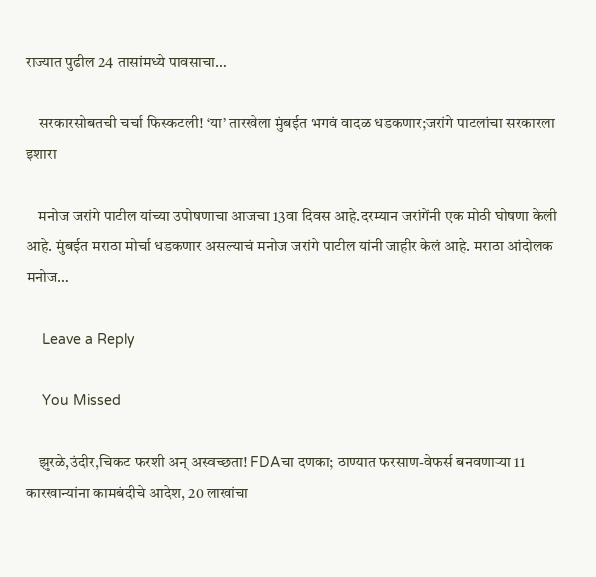राज्यात पुढील 24 तासांमध्ये पावसाचा…

    सरकारसोबतची चर्चा फिस्कटली! ‘या’ तारखेला मुंबईत भगवं वादळ धडकणार;जरांगे पाटलांचा सरकारला इशारा

    मनोज जरांगे पाटील यांच्या उपोषणाचा आजचा 13वा दिवस आहे.दरम्यान जरांगेंनी एक मोठी घोषणा केली आहे. मुंबईत मराठा मोर्चा धडकणार असल्याचं मनोज जरांगे पाटील यांनी जाहीर केलं आहे. मराठा आंदोलक मनोज…

    Leave a Reply

    You Missed

    झुरळे,उंदीर,चिकट फरशी अन् अस्वच्छता! FDAचा दणका; ठाण्यात फरसाण-वेफर्स बनवणाऱ्या 11 कारखान्यांना कामबंदीचे आदेश, 20 लाखांचा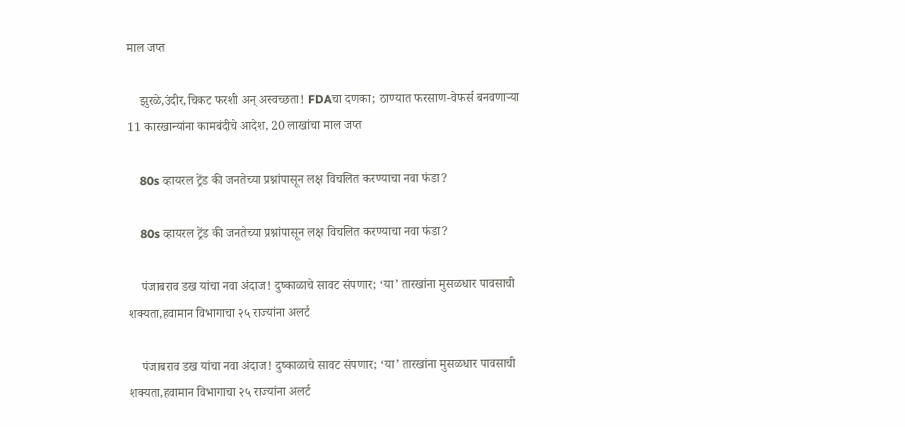माल जप्त

    झुरळे,उंदीर,चिकट फरशी अन् अस्वच्छता! FDAचा दणका; ठाण्यात फरसाण-वेफर्स बनवणाऱ्या 11 कारखान्यांना कामबंदीचे आदेश, 20 लाखांचा माल जप्त

    80s व्हायरल ट्रेंड की जनतेच्या प्रश्नांपासून लक्ष विचलित करण्याचा नवा फंडा?

    80s व्हायरल ट्रेंड की जनतेच्या प्रश्नांपासून लक्ष विचलित करण्याचा नवा फंडा?

    पंजाबराव डख यांचा नवा अंदाज! दुष्काळाचे सावट संपणार; ‘या’ तारखांना मुसळधार पावसाची शक्यता,हवामान विभागाचा २५ राज्यांना अलर्ट

    पंजाबराव डख यांचा नवा अंदाज! दुष्काळाचे सावट संपणार; ‘या’ तारखांना मुसळधार पावसाची शक्यता,हवामान विभागाचा २५ राज्यांना अलर्ट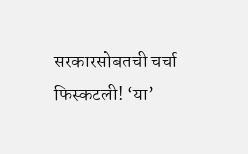सरकारसोबतची चर्चा फिस्कटली! ‘या’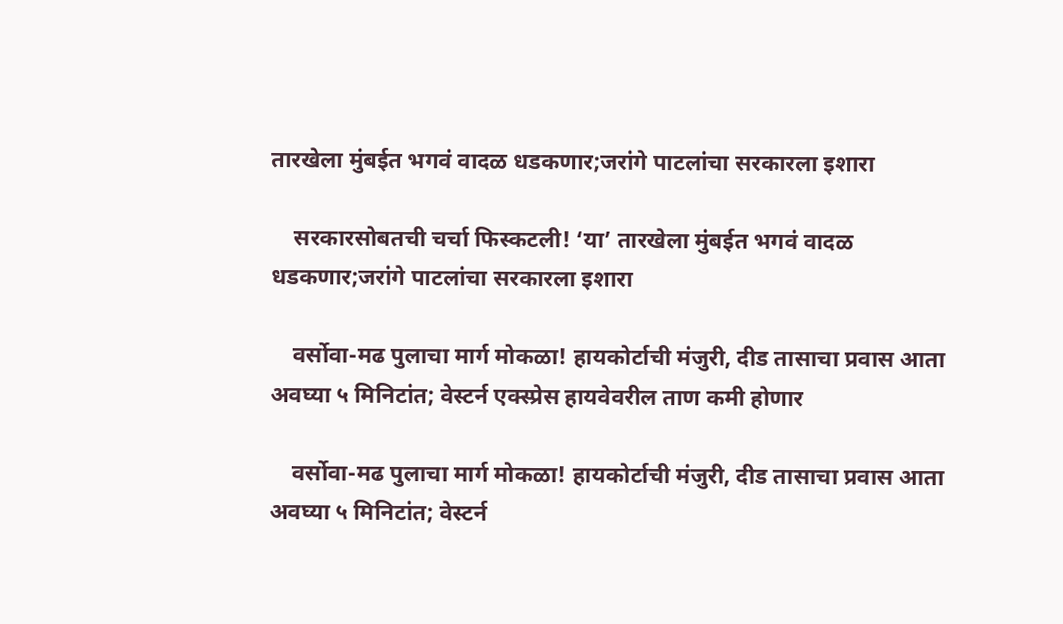तारखेला मुंबईत भगवं वादळ धडकणार;जरांगे पाटलांचा सरकारला इशारा

    सरकारसोबतची चर्चा फिस्कटली! ‘या’ तारखेला मुंबईत भगवं वादळ धडकणार;जरांगे पाटलांचा सरकारला इशारा

    वर्सोवा-मढ पुलाचा मार्ग मोकळा! हायकोर्टाची मंजुरी, दीड तासाचा प्रवास आता अवघ्या ५ मिनिटांत; वेस्टर्न एक्स्प्रेस हायवेवरील ताण कमी होणार

    वर्सोवा-मढ पुलाचा मार्ग मोकळा! हायकोर्टाची मंजुरी, दीड तासाचा प्रवास आता अवघ्या ५ मिनिटांत; वेस्टर्न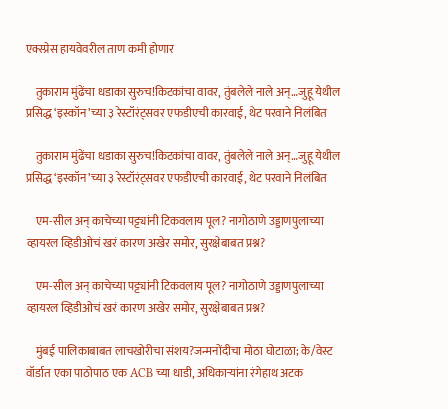एक्स्प्रेस हायवेवरील ताण कमी होणार

    तुकाराम मुंढेंचा धडाका सुरुच!किटकांचा वावर, तुंबलेले नाले अन्…जुहू येथील प्रसिद्ध ‘इस्कॉन’च्या ३ रेस्टॉरंट्सवर एफडीएची कारवाई, थेट परवाने निलंबित

    तुकाराम मुंढेंचा धडाका सुरुच!किटकांचा वावर, तुंबलेले नाले अन्…जुहू येथील प्रसिद्ध ‘इस्कॉन’च्या ३ रेस्टॉरंट्सवर एफडीएची कारवाई, थेट परवाने निलंबित

    एम-सील अन् काचेच्या पट्ट्यांनी टिकवलाय पूल? नागोठाणे उड्डाणपुलाच्या व्हायरल व्हिडीओचं खरं कारण अखेर समोर, सुरक्षेबाबत प्रश्न?

    एम-सील अन् काचेच्या पट्ट्यांनी टिकवलाय पूल? नागोठाणे उड्डाणपुलाच्या व्हायरल व्हिडीओचं खरं कारण अखेर समोर, सुरक्षेबाबत प्रश्न?

    मुंबई पालिकाबाबत लाचखोरीचा संशय?जन्मनोंदीचा मोठा घोटाळा; के/वेस्ट वॉर्डात एका पाठोपाठ एक ACB च्या धाडी, अधिकाऱ्यांना रंगेहाथ अटक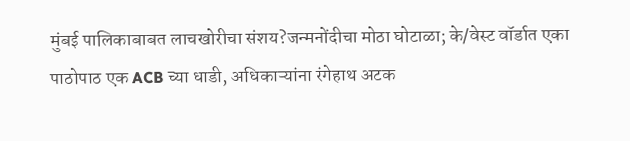मुंबई पालिकाबाबत लाचखोरीचा संशय?जन्मनोंदीचा मोठा घोटाळा; के/वेस्ट वॉर्डात एका पाठोपाठ एक ACB च्या धाडी, अधिकाऱ्यांना रंगेहाथ अटक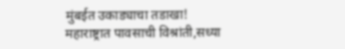मुंबईत उकाड्याचा तडाखा! महाराष्ट्रात पावसाची विश्रांती,सध्या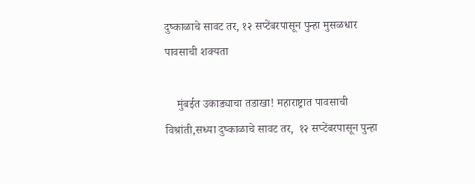दुष्काळाचे सावट तर, १२ सप्टेंबरपासून पुन्हा मुसळधार पावसाची शक्यता

    मुंबईत उकाड्याचा तडाखा! महाराष्ट्रात पावसाची विश्रांती,सध्या दुष्काळाचे सावट तर,  १२ सप्टेंबरपासून पुन्हा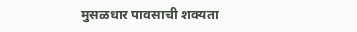मुसळधार पावसाची शक्यता